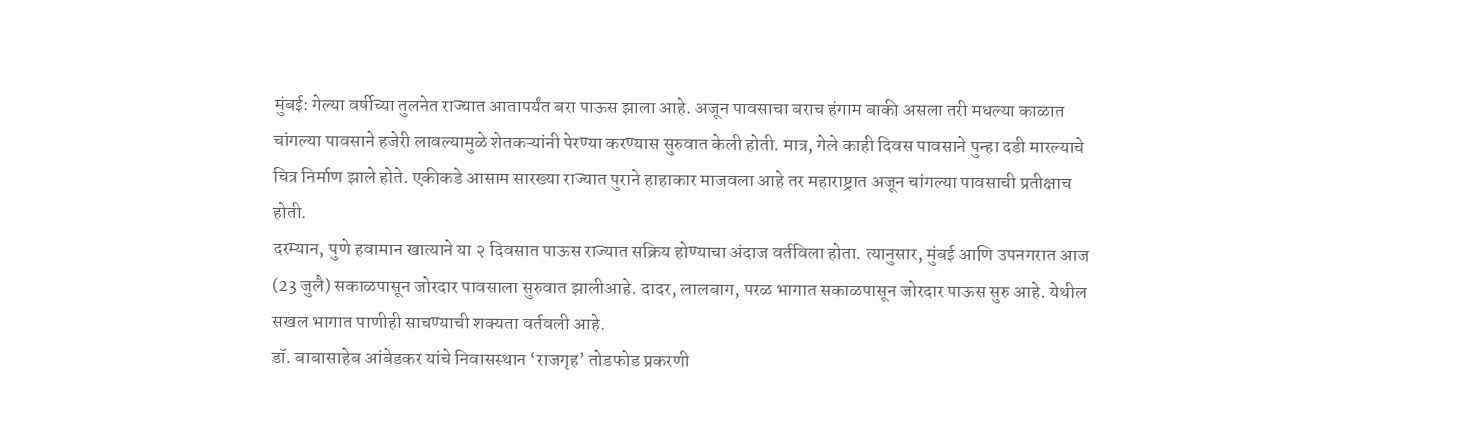मुंबई: गेल्या वर्षीच्या तुलनेत राज्यात आतापर्यंत बरा पाऊस झाला आहे. अजून पावसाचा बराच हंगाम बाकी असला तरी मधल्या काळात चांगल्या पावसाने हजेरी लावल्यामुळे शेतकऱ्यांनी पेरण्या करण्यास सुरुवात केली होती. मात्र, गेले काही दिवस पावसाने पुन्हा दडी मारल्याचे चित्र निर्माण झाले होते. एकीकडे आसाम सारख्या राज्यात पुराने हाहाकार माजवला आहे तर महाराष्ट्रात अजून चांगल्या पावसाची प्रतीक्षाच होती.
दरम्यान, पुणे हवामान खात्याने या २ दिवसात पाऊस राज्यात सक्रिय होण्याचा अंदाज वर्तविला होता. त्यानुसार, मुंबई आणि उपनगरात आज (23 जुलै) सकाळपासून जोरदार पावसाला सुरुवात झालीआहे. दादर, लालबाग, परळ भागात सकाळपासून जोरदार पाऊस सुरु आहे. येथील सखल भागात पाणीही साचण्याची शक्यता वर्तवली आहे.
डॉ. बाबासाहेब आंबेडकर यांचे निवासस्थान ‘राजगृह’ तोडफोड प्रकरणी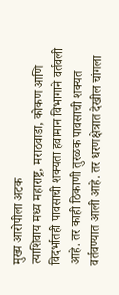मुख्य आरोपीला अटक
त्याशिवाय मध्य महाराष्ट्र, मराठवाडा, कोकण आणि विदर्भातही पावसाची शक्यता हवामान विभागाने वर्तवली आहे. तर काही ठिकाणी तुरळक पावसाची शक्यत वर्तवण्यात आली आहे. तर धरणक्षेत्रात देखील चांगला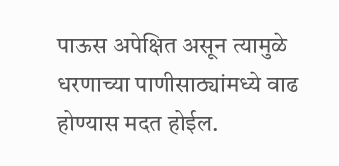पाऊस अपेक्षित असून त्यामुळे धरणाच्या पाणीसाठ्यांमध्ये वाढ होण्यास मदत होईल.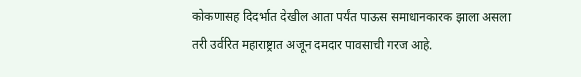कोकणासह दिदर्भात देखील आता पर्यंत पाऊस समाधानकारक झाला असला तरी उर्वरित महाराष्ट्रात अजून दमदार पावसाची गरज आहे.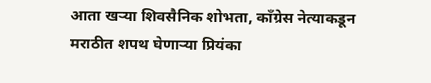आता खऱ्या शिवसैनिक शोभता, कॉंग्रेस नेत्याकडून मराठीत शपथ घेणाऱ्या प्रियंका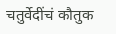चतुर्वेदींचं कौतुक